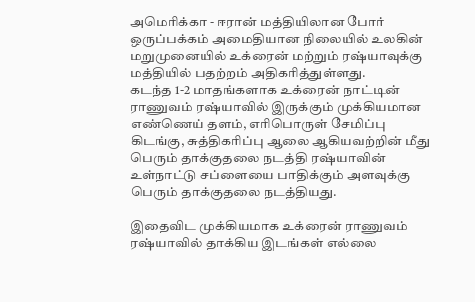அமெரிக்கா - ஈரான் மத்தியிலான போர் ஒருப்பக்கம் அமைதியான நிலையில் உலகின் மறுமுனையில் உக்ரைன் மற்றும் ரஷ்யாவுக்கு மத்தியில் பதற்றம் அதிகரித்துள்ளது.
கடந்த 1-2 மாதங்களாக உக்ரைன் நாட்டின் ராணுவம் ரஷ்யாவில் இருக்கும் முக்கியமான எண்ணெய் தளம், எரிபொருள் சேமிப்பு கிடங்கு, சுத்திகரிப்பு ஆலை ஆகியவற்றின் மீது பெரும் தாக்குதலை நடத்தி ரஷ்யாவின் உள்நாட்டு சப்ளையை பாதிக்கும் அளவுக்கு பெரும் தாக்குதலை நடத்தியது.

இதைவிட முக்கியமாக உக்ரைன் ராணுவம் ரஷ்யாவில் தாக்கிய இடங்கள் எல்லை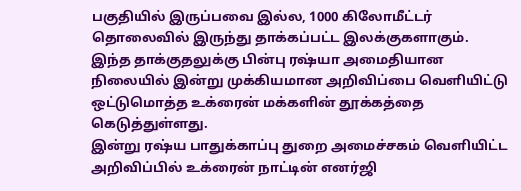பகுதியில் இருப்பவை இல்ல, 1000 கிலோமீட்டர் தொலைவில் இருந்து தாக்கப்பட்ட இலக்குகளாகும். இந்த தாக்குதலுக்கு பின்பு ரஷ்யா அமைதியான நிலையில் இன்று முக்கியமான அறிவிப்பை வெளியிட்டு ஒட்டுமொத்த உக்ரைன் மக்களின் தூக்கத்தை கெடுத்துள்ளது.
இன்று ரஷ்ய பாதுக்காப்பு துறை அமைச்சகம் வெளியிட்ட அறிவிப்பில் உக்ரைன் நாட்டின் எனர்ஜி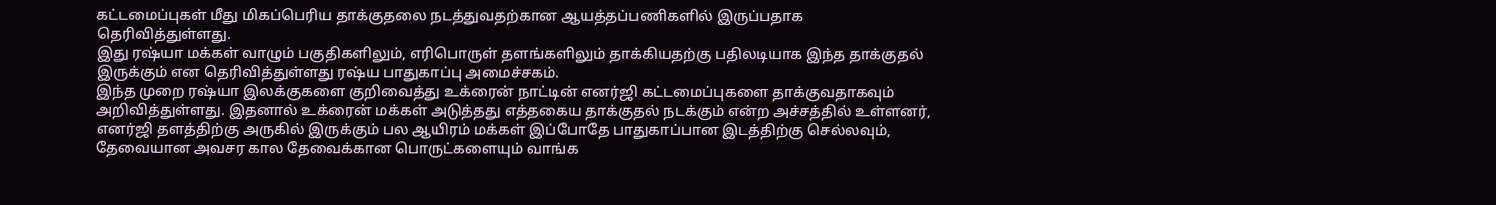கட்டமைப்புகள் மீது மிகப்பெரிய தாக்குதலை நடத்துவதற்கான ஆயத்தப்பணிகளில் இருப்பதாக தெரிவித்துள்ளது.
இது ரஷ்யா மக்கள் வாழும் பகுதிகளிலும், எரிபொருள் தளங்களிலும் தாக்கியதற்கு பதிலடியாக இந்த தாக்குதல் இருக்கும் என தெரிவித்துள்ளது ரஷ்ய பாதுகாப்பு அமைச்சகம்.
இந்த முறை ரஷ்யா இலக்குகளை குறிவைத்து உக்ரைன் நாட்டின் எனர்ஜி கட்டமைப்புகளை தாக்குவதாகவும் அறிவித்துள்ளது. இதனால் உக்ரைன் மக்கள் அடுத்தது எத்தகைய தாக்குதல் நடக்கும் என்ற அச்சத்தில் உள்ளனர், எனர்ஜி தளத்திற்கு அருகில் இருக்கும் பல ஆயிரம் மக்கள் இப்போதே பாதுகாப்பான இடத்திற்கு செல்லவும், தேவையான அவசர கால தேவைக்கான பொருட்களையும் வாங்க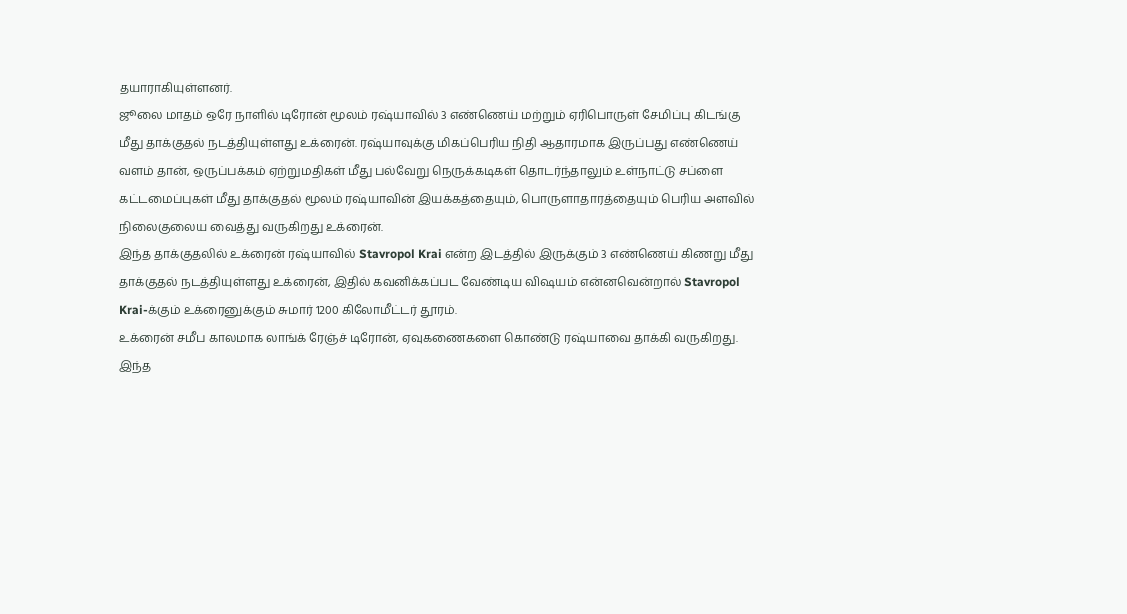தயாராகியுள்ளனர்.
ஜூலை மாதம் ஒரே நாளில் டிரோன் மூலம் ரஷ்யாவில் 3 எண்ணெய் மற்றும் ஏரிபொருள் சேமிப்பு கிடங்கு மீது தாக்குதல் நடத்தியுள்ளது உக்ரைன். ரஷ்யாவுக்கு மிகப்பெரிய நிதி ஆதாரமாக இருப்பது எண்ணெய் வளம் தான், ஒருப்பக்கம் ஏற்றுமதிகள் மீது பல்வேறு நெருக்கடிகள் தொடர்ந்தாலும் உள்நாட்டு சப்ளை கட்டமைப்புகள் மீது தாக்குதல் மூலம் ரஷ்யாவின் இயக்கத்தையும், பொருளாதாரத்தையும் பெரிய அளவில் நிலைகுலைய வைத்து வருகிறது உக்ரைன்.
இந்த தாக்குதலில் உக்ரைன் ரஷ்யாவில் Stavropol Krai என்ற இடத்தில் இருக்கும் 3 எண்ணெய் கிணறு மீது தாக்குதல் நடத்தியுள்ளது உக்ரைன், இதில் கவனிக்கப்பட வேண்டிய விஷயம் என்னவென்றால் Stavropol Krai-க்கும் உக்ரைனுக்கும் சுமார் 1200 கிலோமீட்டர் தூரம்.
உக்ரைன் சமீப காலமாக லாங்க் ரேஞ்ச் டிரோன், ஏவுகணைகளை கொண்டு ரஷ்யாவை தாக்கி வருகிறது.
இந்த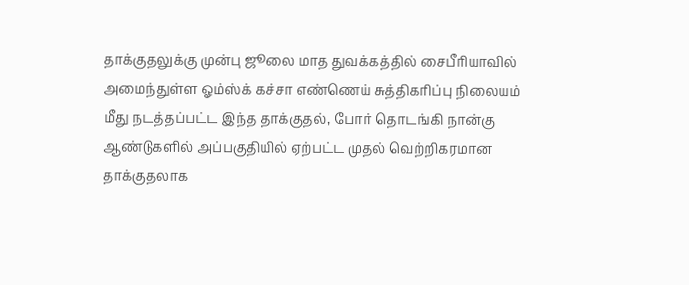தாக்குதலுக்கு முன்பு ஜூலை மாத துவக்கத்தில் சைபீரியாவில் அமைந்துள்ள ஓம்ஸ்க் கச்சா எண்ணெய் சுத்திகரிப்பு நிலையம் மீது நடத்தப்பட்ட இந்த தாக்குதல், போர் தொடங்கி நான்கு ஆண்டுகளில் அப்பகுதியில் ஏற்பட்ட முதல் வெற்றிகரமான தாக்குதலாக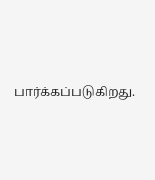பார்க்கப்படுகிறது.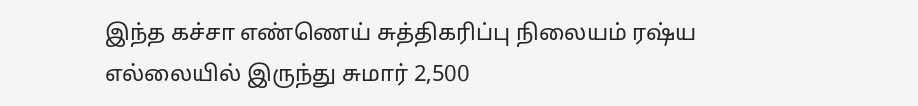இந்த கச்சா எண்ணெய் சுத்திகரிப்பு நிலையம் ரஷ்ய எல்லையில் இருந்து சுமார் 2,500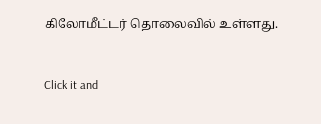கிலோமீட்டர் தொலைவில் உள்ளது.


Click it and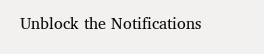Unblock the Notifications